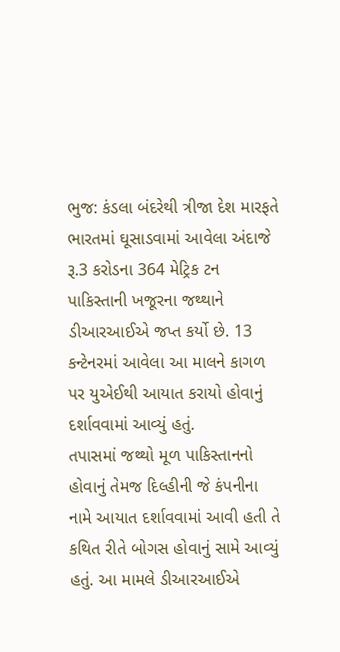ભુજ: કંડલા બંદરેથી ત્રીજા દેશ મારફતે ભારતમાં ઘૂસાડવામાં આવેલા અંદાજે રૂ.3 કરોડના 364 મેટ્રિક ટન પાકિસ્તાની ખજૂરના જથ્થાને ડીઆરઆઈએ જપ્ત કર્યો છે. 13 કન્ટેનરમાં આવેલા આ માલને કાગળ પર યુએઈથી આયાત કરાયો હોવાનું દર્શાવવામાં આવ્યું હતું.
તપાસમાં જથ્થો મૂળ પાકિસ્તાનનો હોવાનું તેમજ દિલ્હીની જે કંપનીના નામે આયાત દર્શાવવામાં આવી હતી તે કથિત રીતે બોગસ હોવાનું સામે આવ્યું હતું. આ મામલે ડીઆરઆઈએ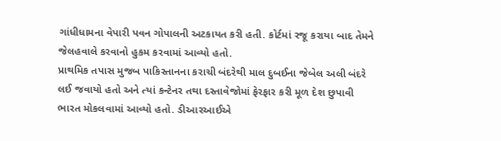ગાંધીધામના વેપારી પવન ગોપાલની અટકાયત કરી હતી. કોર્ટમાં રજૂ કરાયા બાદ તેમને જેલહવાલે કરવાનો હુકમ કરવામાં આવ્યો હતો.
પ્રાથમિક તપાસ મુજબ પાકિસ્તાનના કરાચી બંદરેથી માલ દુબઈના જેબેલ અલી બંદરે લઈ જવાયો હતો અને ત્યાં કન્ટેનર તથા દસ્તાવેજોમાં ફેરફાર કરી મૂળ દેશ છુપાવી ભારત મોકલવામાં આવ્યો હતો. ડીઆરઆઈએ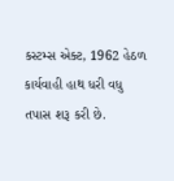કસ્ટમ્સ એક્ટ, 1962 હેઠળ કાર્યવાહી હાથ ધરી વધુ તપાસ શરૂ કરી છે.